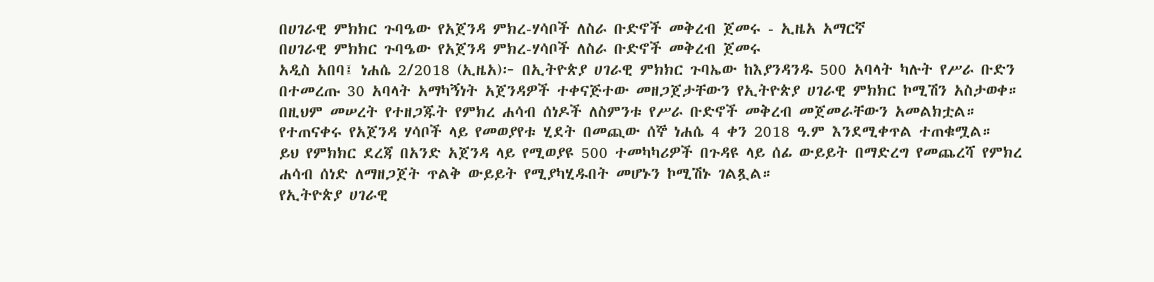በሀገራዊ ምክክር ጉባዔው የአጀንዳ ምክረ-ሃሳቦች ለስራ ቡድኖች መቅረብ ጀመሩ - ኢዜአ አማርኛ
በሀገራዊ ምክክር ጉባዔው የአጀንዳ ምክረ-ሃሳቦች ለስራ ቡድኖች መቅረብ ጀመሩ
አዲስ አበባ፤ ነሐሴ 2/2018 (ኢዜአ)፦ በኢትዮጵያ ሀገራዊ ምክክር ጉባኤው ከእያንዳንዱ 500 አባላት ካሉት የሥራ ቡድን በተመረጡ 30 አባላት አማካኝነት አጀንዳዎች ተቀናጅተው መዘጋጀታቸውን የኢትዮጵያ ሀገራዊ ምክክር ኮሚሽን አስታወቀ።
በዚህም መሠረት የተዘጋጁት የምክረ ሐሳብ ሰነዶች ለስምንቱ የሥራ ቡድኖች መቅረብ መጀመራቸውን አመልክቷል።
የተጠናቀሩ የአጀንዳ ሃሳቦች ላይ የመወያየቱ ሂደት በመጪው ሰኞ ነሐሴ 4 ቀን 2018 ዓ.ም እንደሚቀጥል ተጠቁሟል።
ይህ የምክክር ደረጃ በአንድ አጀንዳ ላይ የሚወያዩ 500 ተመካካሪዎች በጉዳዩ ላይ ሰፊ ውይይት በማድረግ የመጨረሻ የምክረ ሐሳብ ሰነድ ለማዘጋጀት ጥልቅ ውይይት የሚያካሂዱበት መሆኑን ኮሚሽኑ ገልጿል።
የኢትዮጵያ ሀገራዊ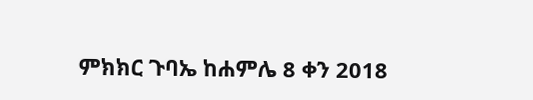ምክክር ጉባኤ ከሐምሌ 8 ቀን 2018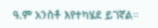ዓ.ም አንስቶ እየተካሄደ ይገኛል።